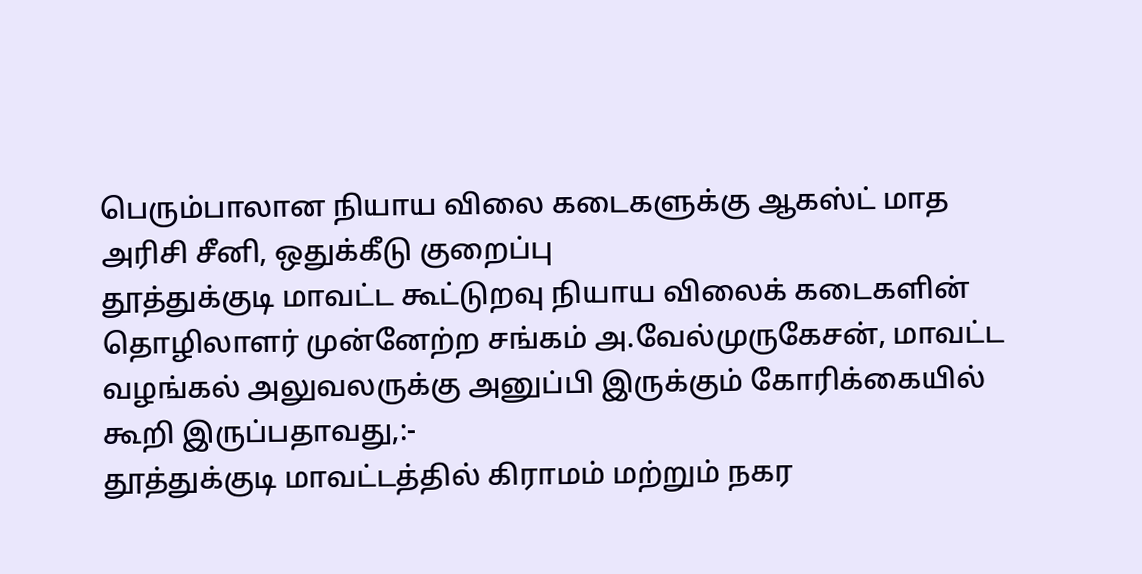பெரும்பாலான நியாய விலை கடைகளுக்கு ஆகஸ்ட் மாத அரிசி சீனி, ஒதுக்கீடு குறைப்பு
தூத்துக்குடி மாவட்ட கூட்டுறவு நியாய விலைக் கடைகளின் தொழிலாளர் முன்னேற்ற சங்கம் அ.வேல்முருகேசன், மாவட்ட வழங்கல் அலுவலருக்கு அனுப்பி இருக்கும் கோரிக்கையில் கூறி இருப்பதாவது,:-
தூத்துக்குடி மாவட்டத்தில் கிராமம் மற்றும் நகர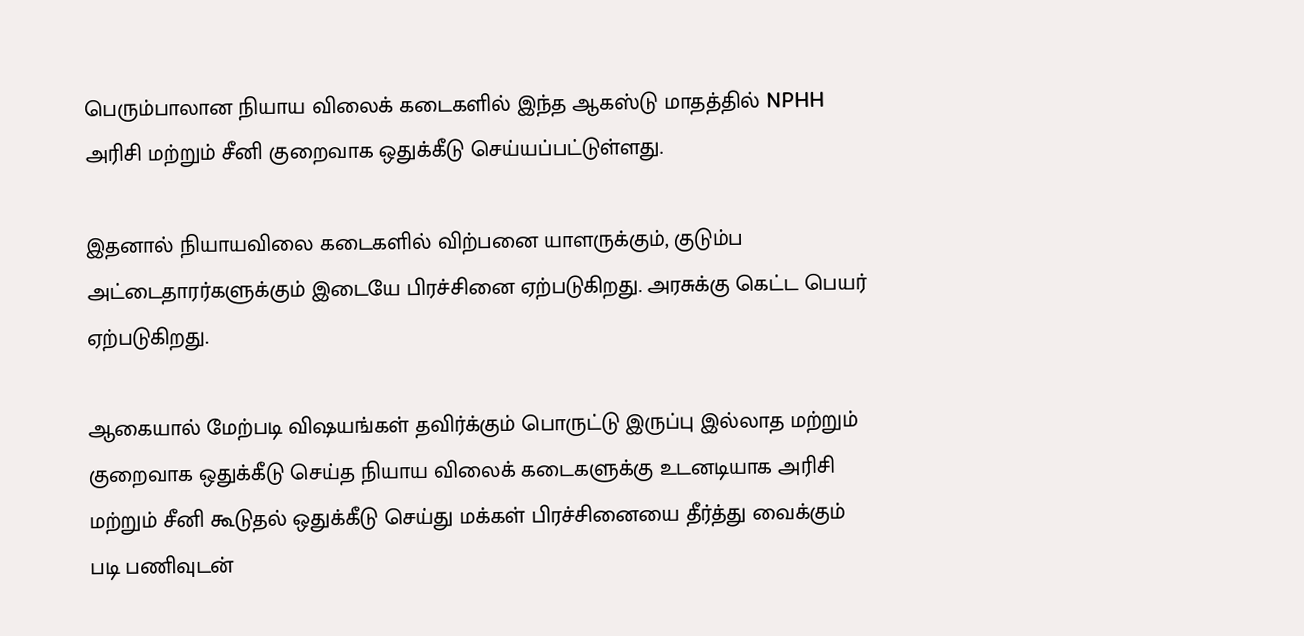பெரும்பாலான நியாய விலைக் கடைகளில் இந்த ஆகஸ்டு மாதத்தில் NPHH அரிசி மற்றும் சீனி குறைவாக ஒதுக்கீடு செய்யப்பட்டுள்ளது.

இதனால் நியாயவிலை கடைகளில் விற்பனை யாளருக்கும், குடும்ப அட்டைதாரர்களுக்கும் இடையே பிரச்சினை ஏற்படுகிறது. அரசுக்கு கெட்ட பெயர் ஏற்படுகிறது.

ஆகையால் மேற்படி விஷயங்கள் தவிர்க்கும் பொருட்டு இருப்பு இல்லாத மற்றும் குறைவாக ஒதுக்கீடு செய்த நியாய விலைக் கடைகளுக்கு உடனடியாக அரிசி மற்றும் சீனி கூடுதல் ஒதுக்கீடு செய்து மக்கள் பிரச்சினையை தீர்த்து வைக்கும் படி பணிவுடன்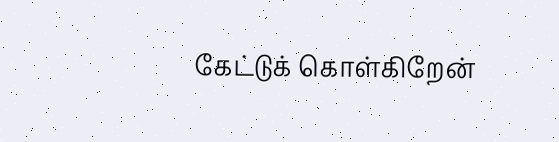கேட்டுக் கொள்கிறேன்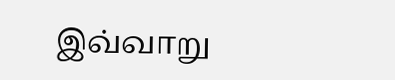இவ்வாறு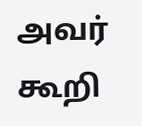அவர் கூறி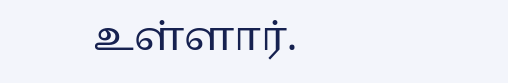உள்ளார்.